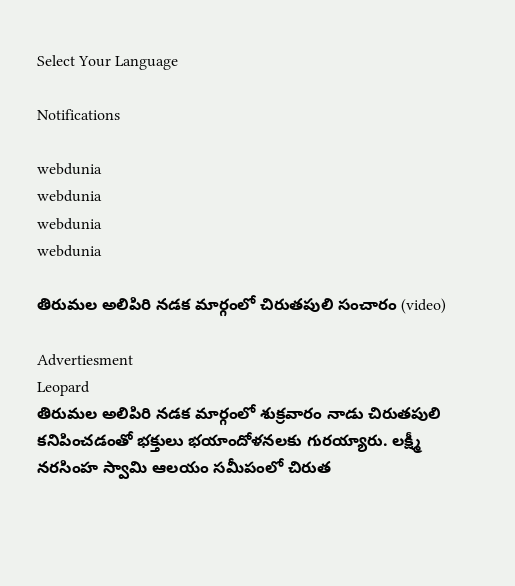Select Your Language

Notifications

webdunia
webdunia
webdunia
webdunia

తిరుమల అలిపిరి నడక మార్గంలో చిరుతపులి సంచారం (video)

Advertiesment
Leopard
తిరుమల అలిపిరి నడక మార్గంలో శుక్రవారం నాడు చిరుతపులి కనిపించడంతో భక్తులు భయాందోళనలకు గురయ్యారు. లక్ష్మీ నరసింహ స్వామి ఆలయం సమీపంలో చిరుత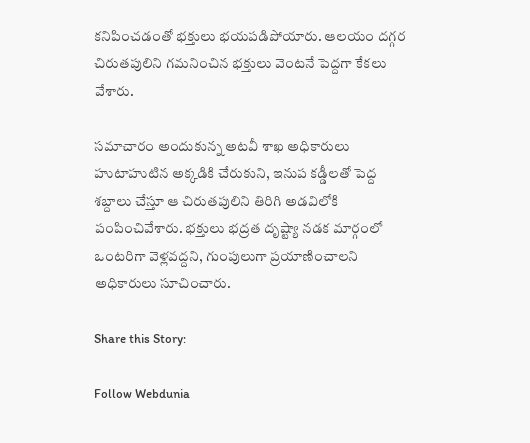కనిపించడంతో భక్తులు భయపడిపోయారు. ఆలయం దగ్గర చిరుతపులిని గమనించిన భక్తులు వెంటనే పెద్దగా కేకలు వేశారు.

సమాచారం అందుకున్న అటవీ శాఖ అధికారులు హుటాహుటిన అక్కడికి చేరుకుని, ఇనుప కడ్డీలతో పెద్ద శబ్దాలు చేస్తూ ఆ చిరుతపులిని తిరిగి అడవిలోకి పంపించివేశారు. భక్తులు భద్రత దృష్ట్యా నడక మార్గంలో ఒంటరిగా వెళ్లవద్దని, గుంపులుగా ప్రయాణించాలని అధికారులు సూచించారు.

Share this Story:

Follow Webdunia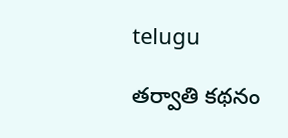telugu

తర్వాతి కథనం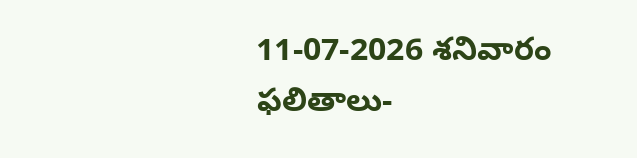11-07-2026 శనివారం ఫలితాలు-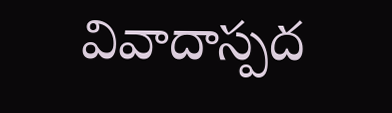వివాదాస్పద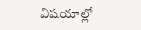విషయాల్లో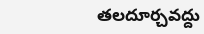తలదూర్చవద్దు